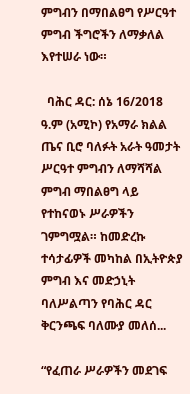ምግብን በማበልፀግ የሥርዓተ ምግብ ችግሮችን ለማቃለል እየተሠራ ነው።

  ባሕር ዳር: ሰኔ 16/2018 ዓ.ም (አሚኮ) የአማራ ክልል ጤና ቢሮ ባለፉት አራት ዓመታት ሥርዓተ ምግብን ለማሻሻል ምግብ ማበልፀግ ላይ የተከናወኑ ሥራዎችን ገምግሟል። ከመድረኩ ተሳታፊዎች መካከል በኢትዮጵያ ምግብ እና መድኃኒት ባለሥልጣን የባሕር ዳር ቅርንጫፍ ባለሙያ መለሰ...

“የፈጠራ ሥራዎችን መደገፍ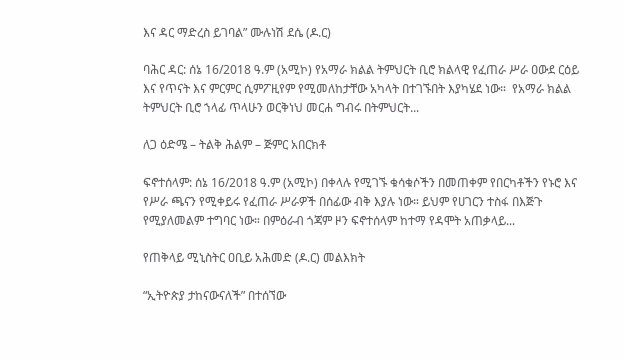እና ዳር ማድረስ ይገባል” ሙሉነሽ ደሴ (ዶ.ር)

ባሕር ዳር: ሰኔ 16/2018 ዓ.ም (አሚኮ) የአማራ ክልል ትምህርት ቢሮ ክልላዊ የፈጠራ ሥራ ዐውደ ርዕይ እና የጥናት እና ምርምር ሲምፖዚየም የሚመለከታቸው አካላት በተገኙበት እያካሄደ ነው።  የአማራ ክልል ትምህርት ቢሮ ኀላፊ ጥላሁን ወርቅነህ መርሐ ግብሩ በትምህርት...

ለጋ ዕድሜ – ትልቅ ሕልም – ጅምር አበርክቶ

ፍኖተሰላም: ሰኔ 16/2018 ዓ.ም (አሚኮ) በቀላሉ የሚገኙ ቁሳቁሶችን በመጠቀም የበርካቶችን የኑሮ እና የሥራ ጫናን የሚቀይሩ የፈጠራ ሥራዎች በሰፊው ብቅ እያሉ ነው። ይህም የሀገርን ተስፋ በእጅጉ የሚያለመልም ተግባር ነው። በምዕራብ ጎጃም ዞን ፍኖተሰላም ከተማ የዳሞት አጠቃላይ...

የጠቅላይ ሚኒስትር ዐቢይ አሕመድ (ዶ.ር) መልእክት

“ኢትዮጵያ ታከናውናለች” በተሰኘው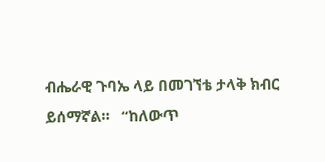ብሔራዊ ጉባኤ ላይ በመገኘቴ ታላቅ ክብር ይሰማኛል።   “ከለውጥ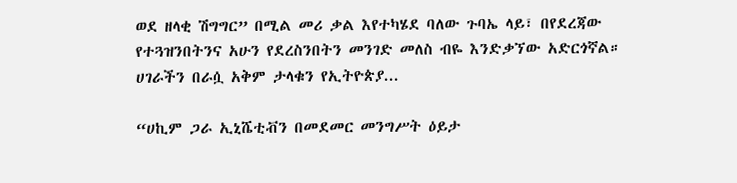ወደ ዘላቂ ሽግግር” በሚል መሪ ቃል እየተካሄደ ባለው ጉባኤ ላይ፣ በየደረጃው የተጓዝንበትንና አሁን የደረስንበትን መንገድ መለስ ብዬ እንድቃኘው አድርጎኛል። ሀገራችን በራሷ አቅም ታላቁን የኢትዮጵያ...

“ሀኪም ጋራ ኢኒሼቲቭን በመደመር መንግሥት ዕይታ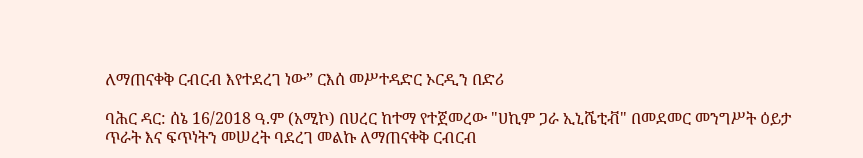ለማጠናቀቅ ርብርብ እየተደረገ ነው” ርእሰ መሥተዳድር ኦርዲን በድሪ

ባሕር ዳር: ሰኔ 16/2018 ዓ.ም (አሚኮ) በሀረር ከተማ የተጀመረው "ሀኪም ጋራ ኢኒሼቲቭ" በመደመር መንግሥት ዕይታ ጥራት እና ፍጥነትን መሠረት ባደረገ መልኩ ለማጠናቀቅ ርብርብ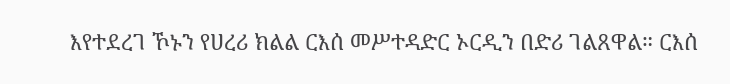እየተደረገ ኾኑን የሀረሪ ክልል ርእሰ መሥተዳድር ኦርዲን በድሪ ገልጸዋል። ርእሰ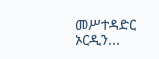መሥተዳድር ኦርዲን...